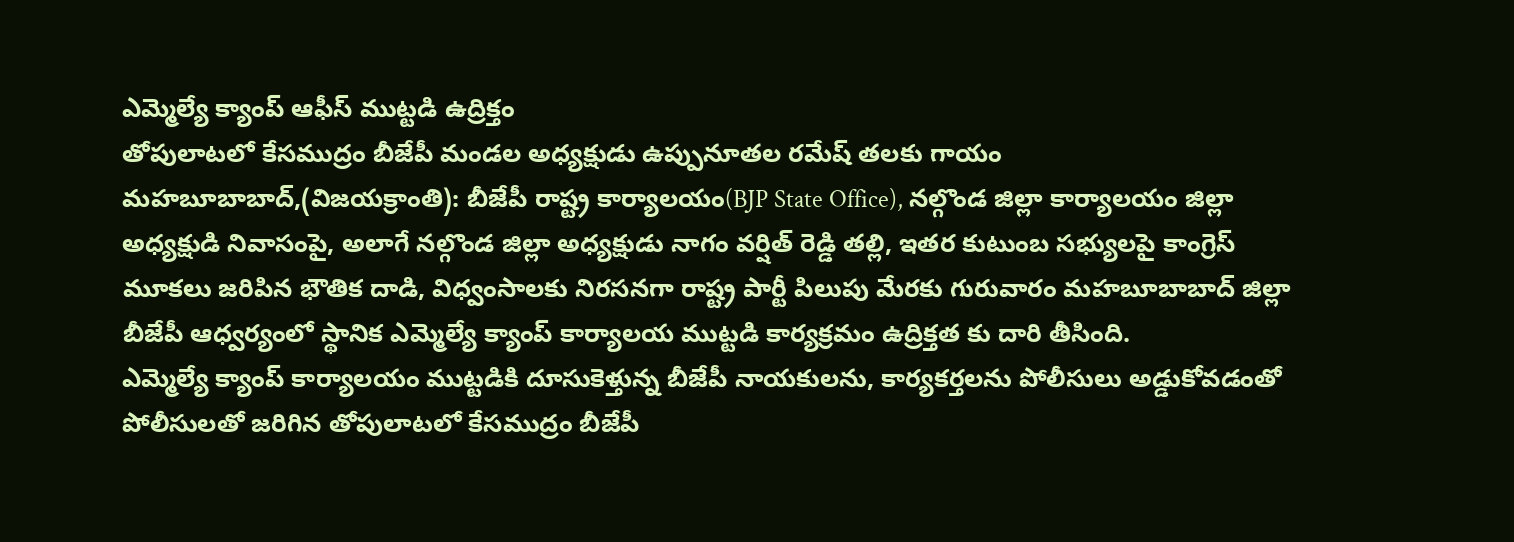ఎమ్మెల్యే క్యాంప్ ఆఫీస్ ముట్టడి ఉద్రిక్తం
తోపులాటలో కేసముద్రం బీజేపీ మండల అధ్యక్షుడు ఉప్పునూతల రమేష్ తలకు గాయం
మహబూబాబాద్,(విజయక్రాంతి): బీజేపీ రాష్ట్ర కార్యాలయం(BJP State Office), నల్గొండ జిల్లా కార్యాలయం జిల్లా అధ్యక్షుడి నివాసంపై, అలాగే నల్గొండ జిల్లా అధ్యక్షుడు నాగం వర్షిత్ రెడ్డి తల్లి, ఇతర కుటుంబ సభ్యులపై కాంగ్రెస్ మూకలు జరిపిన భౌతిక దాడి, విధ్వంసాలకు నిరసనగా రాష్ట్ర పార్టీ పిలుపు మేరకు గురువారం మహబూబాబాద్ జిల్లా బీజేపీ ఆధ్వర్యంలో స్థానిక ఎమ్మెల్యే క్యాంప్ కార్యాలయ ముట్టడి కార్యక్రమం ఉద్రిక్తత కు దారి తీసింది.
ఎమ్మెల్యే క్యాంప్ కార్యాలయం ముట్టడికి దూసుకెళ్తున్న బీజేపీ నాయకులను, కార్యకర్తలను పోలీసులు అడ్డుకోవడంతో పోలీసులతో జరిగిన తోపులాటలో కేసముద్రం బీజేపీ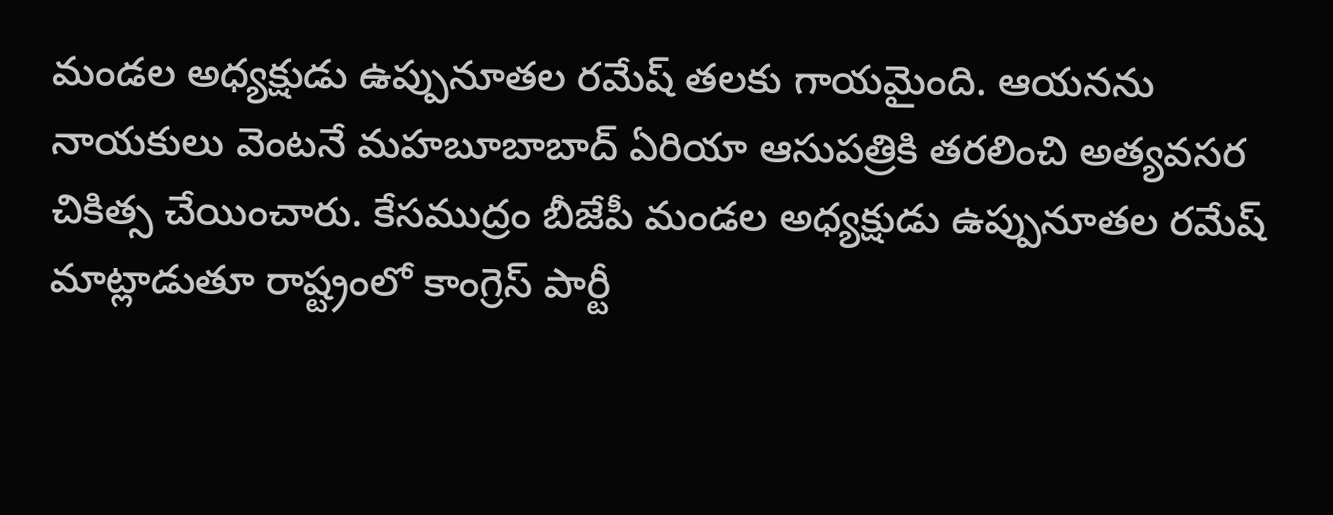మండల అధ్యక్షుడు ఉప్పునూతల రమేష్ తలకు గాయమైంది. ఆయనను నాయకులు వెంటనే మహబూబాబాద్ ఏరియా ఆసుపత్రికి తరలించి అత్యవసర చికిత్స చేయించారు. కేసముద్రం బీజేపీ మండల అధ్యక్షుడు ఉప్పునూతల రమేష్ మాట్లాడుతూ రాష్ట్రంలో కాంగ్రెస్ పార్టీ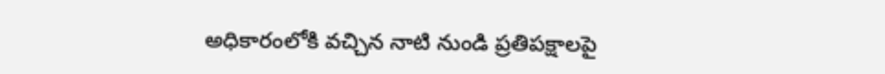అధికారంలోకి వచ్చిన నాటి నుండి ప్రతిపక్షాలపై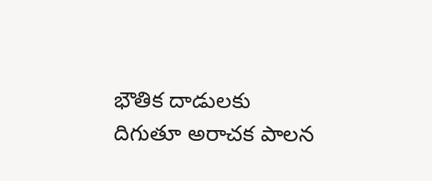భౌతిక దాడులకు దిగుతూ అరాచక పాలన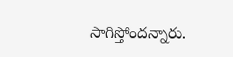సాగిస్తోందన్నారు.